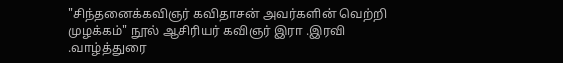"சிந்தனைக்கவிஞர் கவிதாசன் அவர்களின் வெற்றி முழக்கம்" நூல் ஆசிரியர் கவிஞர் இரா .இரவி .வாழ்த்துரை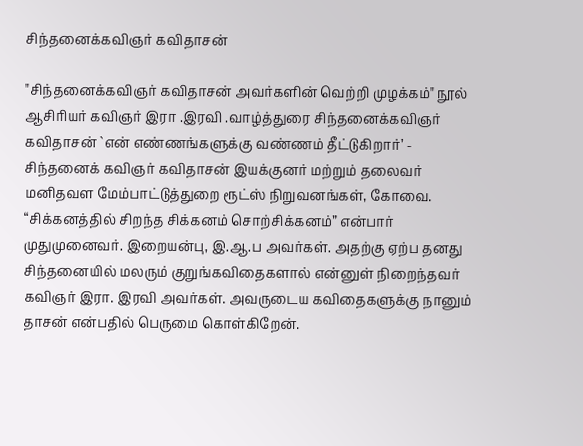சிந்தனைக்கவிஞர் கவிதாசன்

"சிந்தனைக்கவிஞர் கவிதாசன் அவர்களின் வெற்றி முழக்கம்" நூல் ஆசிரியர் கவிஞர் இரா .இரவி .வாழ்த்துரை சிந்தனைக்கவிஞர் கவிதாசன் `என் எண்ணங்களுக்கு வண்ணம் தீட்டுகிறார்’ - சிந்தனைக் கவிஞர் கவிதாசன் இயக்குனர் மற்றும் தலைவர் மனிதவள மேம்பாட்டுத்துறை ரூட்ஸ் நிறுவனங்கள், கோவை. “சிக்கனத்தில் சிறந்த சிக்கனம் சொற்சிக்கனம்” என்பார் முதுமுனைவர். இறையன்பு, இ.ஆ.ப அவர்கள். அதற்கு ஏற்ப தனது சிந்தனையில் மலரும் குறுங்கவிதைகளால் என்னுள் நிறைந்தவர் கவிஞர் இரா. இரவி அவர்கள். அவருடைய கவிதைகளுக்கு நானும் தாசன் என்பதில் பெருமை கொள்கிறேன்.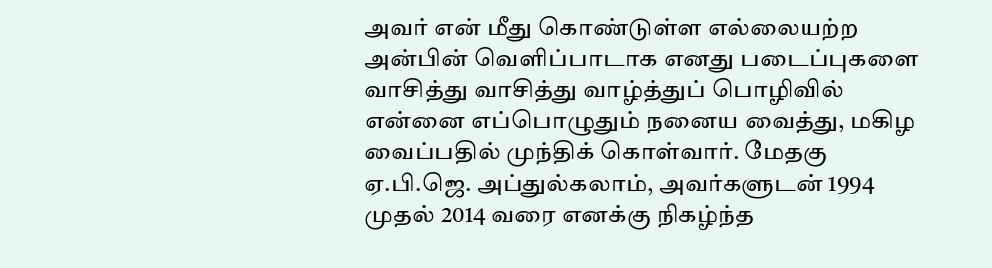அவர் என் மீது கொண்டுள்ள எல்லையற்ற அன்பின் வெளிப்பாடாக எனது படைப்புகளை வாசித்து வாசித்து வாழ்த்துப் பொழிவில் என்னை எப்பொழுதும் நனைய வைத்து, மகிழ வைப்பதில் முந்திக் கொள்வார். மேதகு ஏ.பி.ஜெ. அப்துல்கலாம், அவர்களுடன் 1994 முதல் 2014 வரை எனக்கு நிகழ்ந்த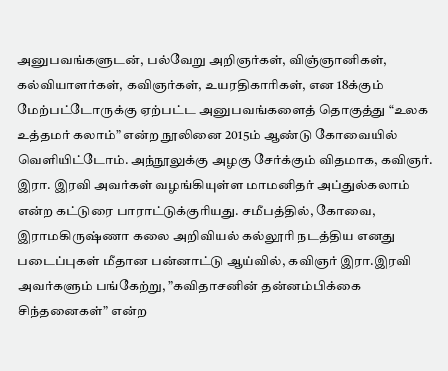அனுபவங்களுடன், பல்வேறு அறிஞர்கள், விஞ்ஞானிகள், கல்வியாளர்கள், கவிஞர்கள், உயரதிகாரிகள், என 18க்கும் மேற்பட்டோருக்கு ஏற்பட்ட அனுபவங்களைத் தொகுத்து “உலக உத்தமர் கலாம்” என்ற நூலினை 2015ம் ஆண்டு கோவையில் வெளியிட்டோம். அந்நூலுக்கு அழகு சேர்க்கும் விதமாக, கவிஞர். இரா. இரவி அவர்கள் வழங்கியுள்ள மாமனிதர் அப்துல்கலாம் என்ற கட்டுரை பாராட்டுக்குரியது. சமீபத்தில், கோவை, இராமகிருஷ்ணா கலை அறிவியல் கல்லூரி நடத்திய எனது படைப்புகள் மீதான பன்னாட்டு ஆய்வில், கவிஞர் இரா.இரவி அவர்களும் பங்கேற்று, ”கவிதாசனின் தன்னம்பிக்கை சிந்தனைகள்” என்ற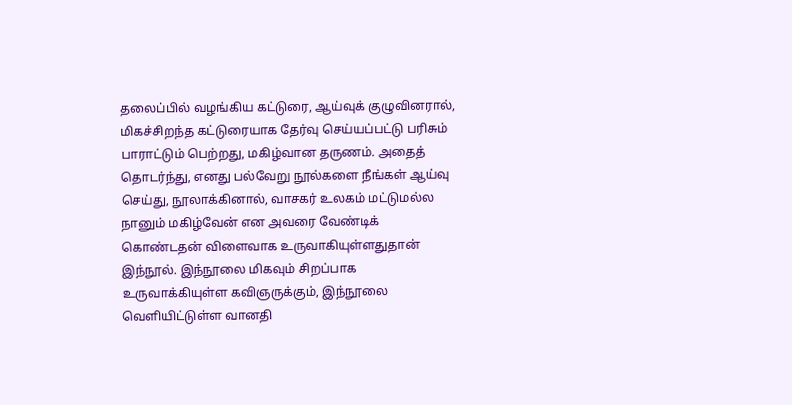தலைப்பில் வழங்கிய கட்டுரை, ஆய்வுக் குழுவினரால், மிகச்சிறந்த கட்டுரையாக தேர்வு செய்யப்பட்டு பரிசும் பாராட்டும் பெற்றது, மகிழ்வான தருணம். அதைத் தொடர்ந்து, எனது பல்வேறு நூல்களை நீங்கள் ஆய்வு செய்து, நூலாக்கினால், வாசகர் உலகம் மட்டுமல்ல நானும் மகிழ்வேன் என அவரை வேண்டிக் கொண்டதன் விளைவாக உருவாகியுள்ளதுதான் இந்நூல். இந்நூலை மிகவும் சிறப்பாக உருவாக்கியுள்ள கவிஞருக்கும், இந்நூலை வெளியிட்டுள்ள வானதி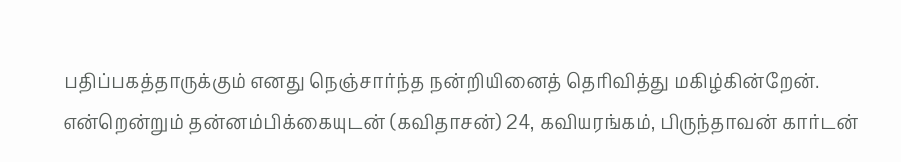பதிப்பகத்தாருக்கும் எனது நெஞ்சார்ந்த நன்றியினைத் தெரிவித்து மகிழ்கின்றேன். என்றென்றும் தன்னம்பிக்கையுடன் (கவிதாசன்) 24, கவியரங்கம், பிருந்தாவன் கார்டன்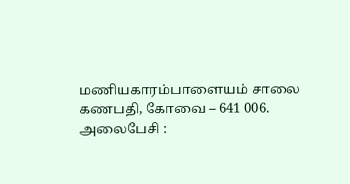மணியகாரம்பாளையம் சாலை கணபதி, கோவை – 641 006. அலைபேசி :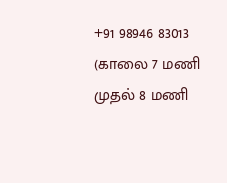+91 98946 83013 (காலை 7 மணி முதல் 8 மணி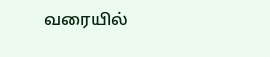வரையில்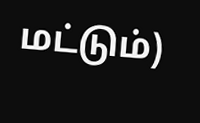மட்டும்)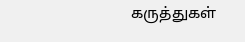கருத்துகள்